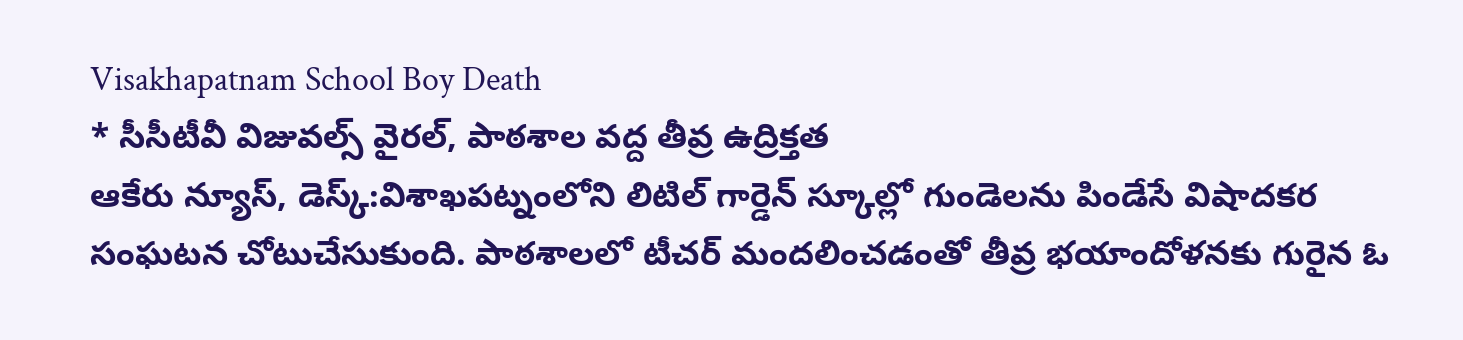Visakhapatnam School Boy Death
* సీసీటీవీ విజువల్స్ వైరల్, పాఠశాల వద్ద తీవ్ర ఉద్రిక్తత
ఆకేరు న్యూస్, డెస్క్:విశాఖపట్నంలోని లిటిల్ గార్డెన్ స్కూల్లో గుండెలను పిండేసే విషాదకర సంఘటన చోటుచేసుకుంది. పాఠశాలలో టీచర్ మందలించడంతో తీవ్ర భయాందోళనకు గురైన ఓ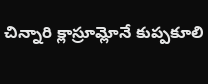చిన్నారి క్లాస్రూమ్లోనే కుప్పకూలి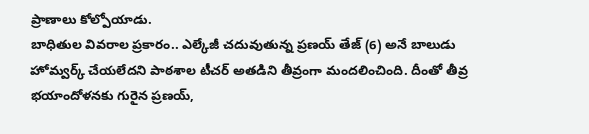ప్రాణాలు కోల్పోయాడు.
బాధితుల వివరాల ప్రకారం.. ఎల్కేజీ చదువుతున్న ప్రణయ్ తేజ్ (6) అనే బాలుడు హోమ్వర్క్ చేయలేదని పాఠశాల టీచర్ అతడిని తీవ్రంగా మందలించింది. దీంతో తీవ్ర భయాందోళనకు గురైన ప్రణయ్,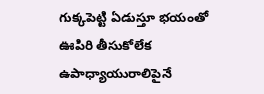గుక్కపెట్టి ఏడుస్తూ భయంతో ఊపిరి తీసుకోలేక ఉపాధ్యాయురాలిపైనే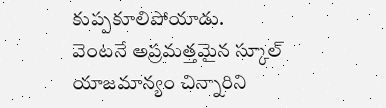కుప్పకూలిపోయాడు.
వెంటనే అప్రమత్తమైన స్కూల్ యాజమాన్యం చిన్నారిని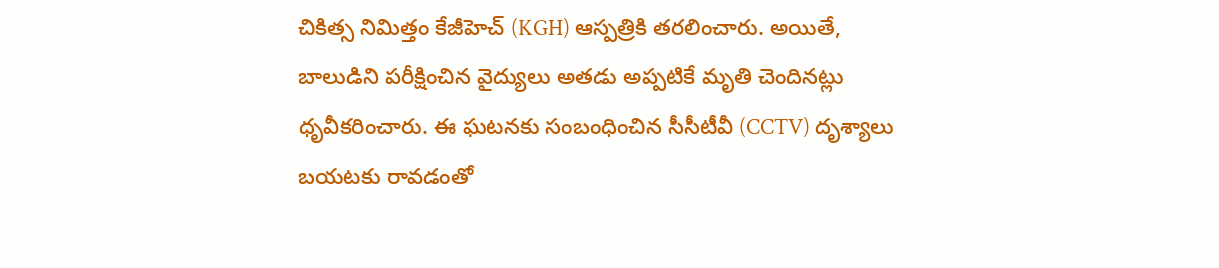చికిత్స నిమిత్తం కేజీహెచ్ (KGH) ఆస్పత్రికి తరలించారు. అయితే, బాలుడిని పరీక్షించిన వైద్యులు అతడు అప్పటికే మృతి చెందినట్లు ధృవీకరించారు. ఈ ఘటనకు సంబంధించిన సీసీటీవీ (CCTV) దృశ్యాలు బయటకు రావడంతో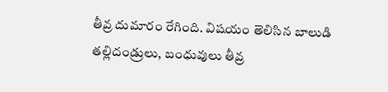తీవ్ర దుమారం రేగింది. విషయం తెలిసిన బాలుడి తల్లిదండ్రులు, బంధువులు తీవ్ర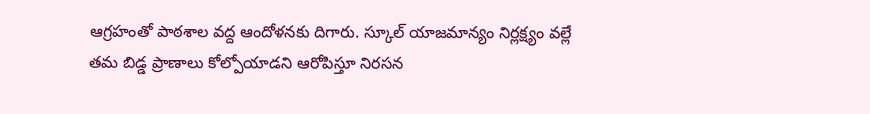ఆగ్రహంతో పాఠశాల వద్ద ఆందోళనకు దిగారు. స్కూల్ యాజమాన్యం నిర్లక్ష్యం వల్లే తమ బిడ్డ ప్రాణాలు కోల్పోయాడని ఆరోపిస్తూ నిరసన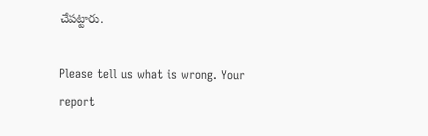చేపట్టారు.

Please tell us what is wrong. Your report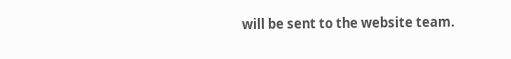will be sent to the website team.